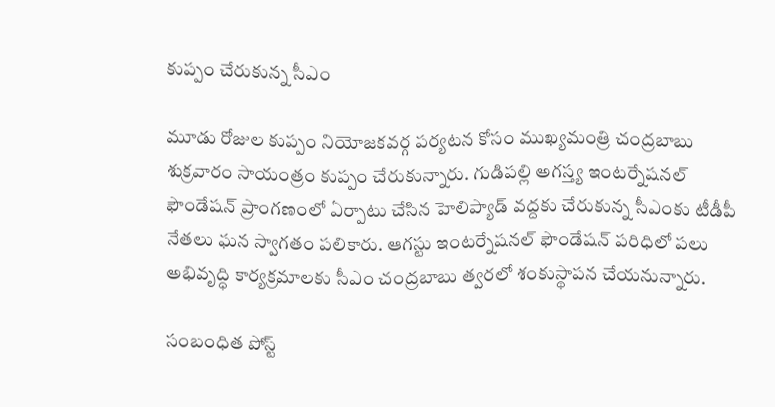కుప్పం చేరుకున్న సీఎం

మూడు రోజుల కుప్పం నియోజకవర్గ పర్యటన కోసం ముఖ్యమంత్రి చంద్రబాబు శుక్రవారం సాయంత్రం కుప్పం చేరుకున్నారు. గుడిపల్లి అగస్త్య ఇంటర్నేషనల్ ఫౌండేషన్ ప్రాంగణంలో ఏర్పాటు చేసిన హెలిప్యాడ్ వద్దకు చేరుకున్న సీఎంకు టీడీపీ నేతలు ఘన స్వాగతం పలికారు. ఆగస్టు ఇంటర్నేషనల్ ఫౌండేషన్ పరిధిలో పలు అభివృద్ధి కార్యక్రమాలకు సీఎం చంద్రబాబు త్వరలో శంకుస్థాపన చేయనున్నారు.

సంబంధిత పోస్ట్